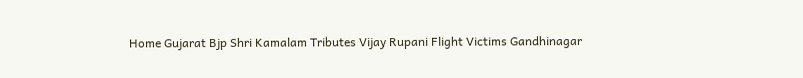Home Gujarat Bjp Shri Kamalam Tributes Vijay Rupani Flight Victims Gandhinagar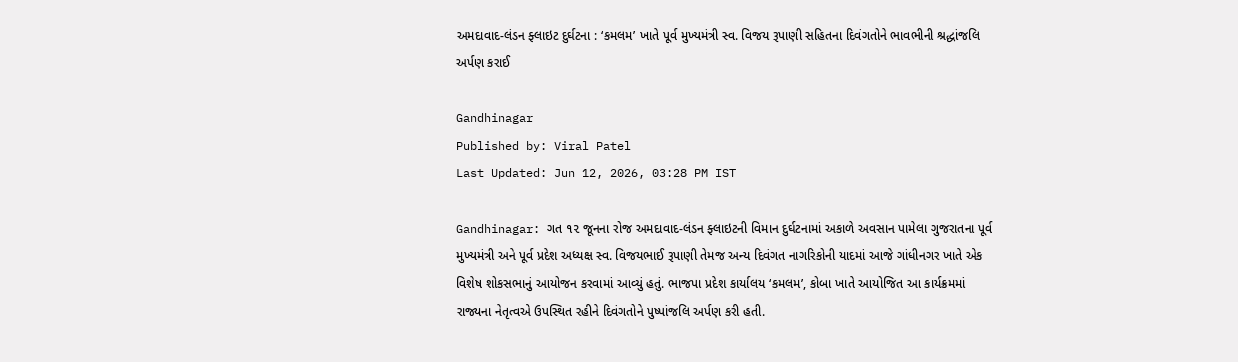અમદાવાદ-લંડન ફ્લાઇટ દુર્ઘટના : ‘કમલમ’ ખાતે પૂર્વ મુખ્યમંત્રી સ્વ. વિજય રૂપાણી સહિતના દિવંગતોને ભાવભીની શ્રદ્ધાંજલિ અર્પણ કરાઈ

Gandhinagar
Published by: Viral Patel
Last Updated: Jun 12, 2026, 03:28 PM IST

Gandhinagar: ગત ૧૨ જૂનના રોજ અમદાવાદ-લંડન ફ્લાઇટની વિમાન દુર્ઘટનામાં અકાળે અવસાન પામેલા ગુજરાતના પૂર્વ મુખ્યમંત્રી અને પૂર્વ પ્રદેશ અધ્યક્ષ સ્વ. વિજયભાઈ રૂપાણી તેમજ અન્ય દિવંગત નાગરિકોની યાદમાં આજે ગાંધીનગર ખાતે એક વિશેષ શોકસભાનું આયોજન કરવામાં આવ્યું હતું. ભાજપા પ્રદેશ કાર્યાલય ‘કમલમ’, કોબા ખાતે આયોજિત આ કાર્યક્રમમાં રાજ્યના નેતૃત્વએ ઉપસ્થિત રહીને દિવંગતોને પુષ્પાંજલિ અર્પણ કરી હતી.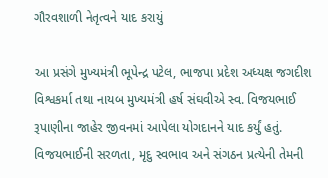ગૌરવશાળી નેતૃત્વને યાદ કરાયું

આ પ્રસંગે મુખ્યમંત્રી ભૂપેન્દ્ર પટેલ, ભાજપા પ્રદેશ અધ્યક્ષ જગદીશ વિશ્વકર્મા તથા નાયબ મુખ્યમંત્રી હર્ષ સંઘવીએ સ્વ. વિજયભાઈ રૂપાણીના જાહેર જીવનમાં આપેલા યોગદાનને યાદ કર્યું હતું. વિજયભાઈની સરળતા, મૃદુ સ્વભાવ અને સંગઠન પ્રત્યેની તેમની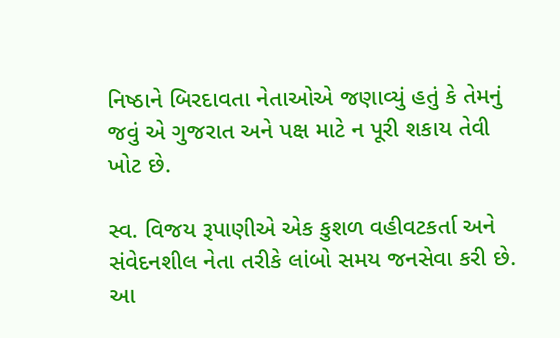નિષ્ઠાને બિરદાવતા નેતાઓએ જણાવ્યું હતું કે તેમનું જવું એ ગુજરાત અને પક્ષ માટે ન પૂરી શકાય તેવી ખોટ છે.

સ્વ. વિજય રૂપાણીએ એક કુશળ વહીવટકર્તા અને સંવેદનશીલ નેતા તરીકે લાંબો સમય જનસેવા કરી છે. આ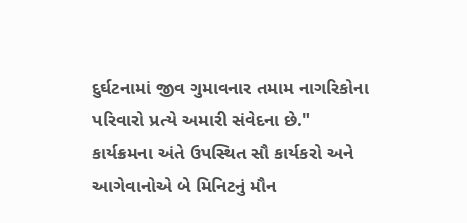દુર્ઘટનામાં જીવ ગુમાવનાર તમામ નાગરિકોના પરિવારો પ્રત્યે અમારી સંવેદના છે." કાર્યક્રમના અંતે ઉપસ્થિત સૌ કાર્યકરો અને આગેવાનોએ બે મિનિટનું મૌન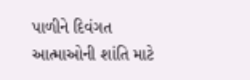પાળીને દિવંગત આત્માઓની શાંતિ માટે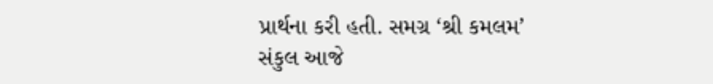પ્રાર્થના કરી હતી. સમગ્ર ‘શ્રી કમલમ’ સંકુલ આજે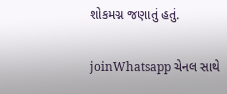શોકમગ્ન જણાતું હતું.

joinWhatsapp ચેનલ સાથે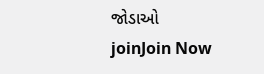જોડાઓ
joinJoin Now